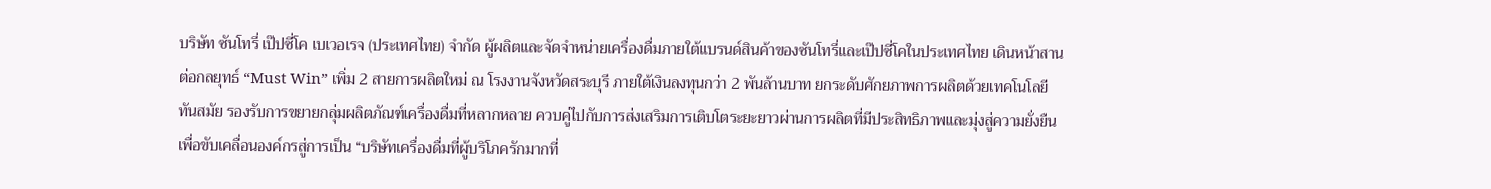บริษัท ซันโทรี่ เป๊ปซี่โค เบเวอเรจ (ประเทศไทย) จำกัด ผู้ผลิตและจัดจำหน่ายเครื่องดื่มภายใต้แบรนด์สินค้าของซันโทรี่และเป๊ปซี่โคในประเทศไทย เดินหน้าสานต่อกลยุทธ์ “Must Win” เพิ่ม 2 สายการผลิตใหม่ ณ โรงงานจังหวัดสระบุรี ภายใต้เงินลงทุนกว่า 2 พันล้านบาท ยกระดับศักยภาพการผลิตด้วยเทคโนโลยีทันสมัย รองรับการขยายกลุ่มผลิตภัณฑ์เครื่องดื่มที่หลากหลาย ควบคู่ไปกับการส่งเสริมการเติบโตระยะยาวผ่านการผลิตที่มีประสิทธิภาพและมุ่งสู่ความยั่งยืน เพื่อขับเคลื่อนองค์กรสู่การเป็น “บริษัทเครื่องดื่มที่ผู้บริโภครักมากที่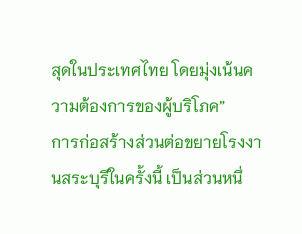สุดในประเทศไทย โดยมุ่งเน้นความต้องการของผู้บริโภค”
การก่อสร้างส่วนต่อขยายโรงงานสระบุรีในครั้งนี้ เป็นส่วนหนึ่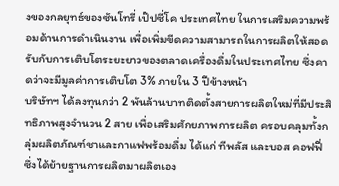งของกลยุทธ์ของซันโทรี่ เป๊ปซี่โค ประเทศไทย ในการเสริมความพร้อมด้านการดำเนินงาน เพื่อเพิ่มขีดความสามารถในการผลิตให้สอดรับกับการเติบโตระยะยาวของตลาดเครื่องดื่มในประเทศไทย ซึ่งคาดว่าจะมีมูลค่าการเติบโต 3% ภายใน 3 ปีข้างหน้า
บริษัทฯ ได้ลงทุนกว่า 2 พันล้านบาทติดตั้งสายการผลิตใหม่ที่มีประสิทธิภาพสูงจำนวน 2 สาย เพื่อเสริมศักยภาพการผลิต ครอบคลุมทั้งกลุ่มผลิตภัณฑ์ชาและกาแฟพร้อมดื่ม ได้แก่ ทีพลัส และบอส คอฟฟี่ ซึ่งได้ย้ายฐานการผลิตมาผลิตเอง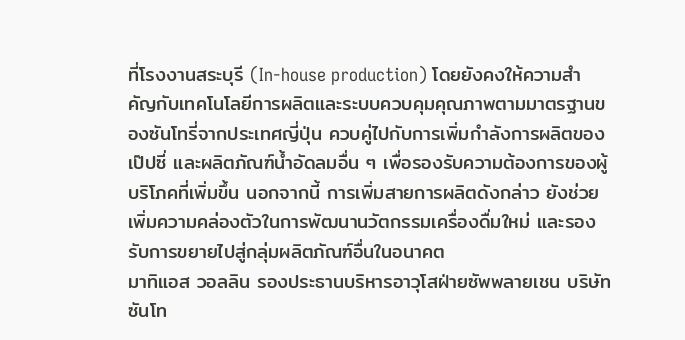ที่โรงงานสระบุรี (In-house production) โดยยังคงให้ความสำคัญกับเทคโนโลยีการผลิตและระบบควบคุมคุณภาพตามมาตรฐานของซันโทรี่จากประเทศญี่ปุ่น ควบคู่ไปกับการเพิ่มกำลังการผลิตของเป๊ปซี่ และผลิตภัณฑ์น้ำอัดลมอื่น ๆ เพื่อรองรับความต้องการของผู้บริโภคที่เพิ่มขึ้น นอกจากนี้ การเพิ่มสายการผลิตดังกล่าว ยังช่วยเพิ่มความคล่องตัวในการพัฒนานวัตกรรมเครื่องดื่มใหม่ และรองรับการขยายไปสู่กลุ่มผลิตภัณฑ์อื่นในอนาคต
มาทิแอส วอลลิน รองประธานบริหารอาวุโสฝ่ายซัพพลายเชน บริษัท ซันโท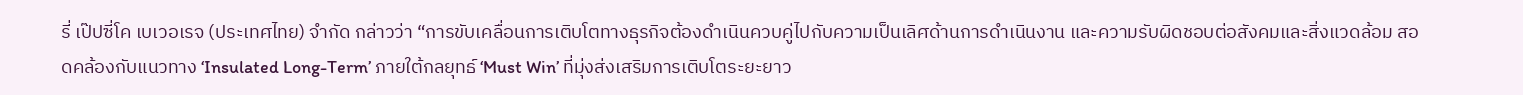รี่ เป๊ปซี่โค เบเวอเรจ (ประเทศไทย) จำกัด กล่าวว่า “การขับเคลื่อนการเติบโตทางธุรกิจต้องดำเนินควบคู่ไปกับความเป็นเลิศด้านการดำเนินงาน และความรับผิดชอบต่อสังคมและสิ่งแวดล้อม สอดคล้องกับแนวทาง ‘Insulated Long-Term’ ภายใต้กลยุทธ์ ‘Must Win’ ที่มุ่งส่งเสริมการเติบโตระยะยาว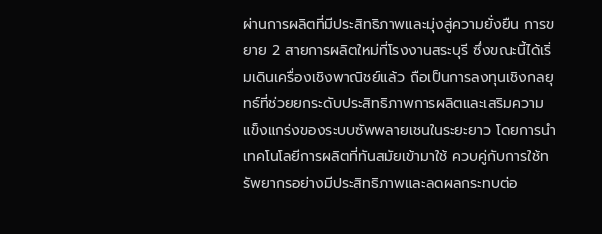ผ่านการผลิตที่มีประสิทธิภาพและมุ่งสู่ความยั่งยืน การขยาย 2 สายการผลิตใหม่ที่โรงงานสระบุรี ซึ่งขณะนี้ได้เริ่มเดินเครื่องเชิงพาณิชย์แล้ว ถือเป็นการลงทุนเชิงกลยุทธ์ที่ช่วยยกระดับประสิทธิภาพการผลิตและเสริมความแข็งแกร่งของระบบซัพพลายเชนในระยะยาว โดยการนำเทคโนโลยีการผลิตที่ทันสมัยเข้ามาใช้ ควบคู่กับการใช้ทรัพยากรอย่างมีประสิทธิภาพและลดผลกระทบต่อ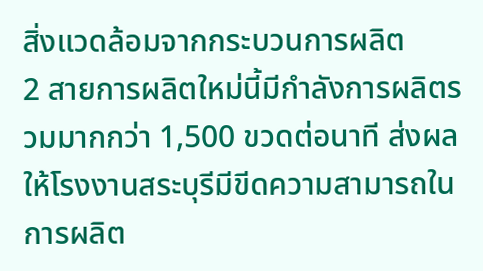สิ่งแวดล้อมจากกระบวนการผลิต
2 สายการผลิตใหม่นี้มีกำลังการผลิตรวมมากกว่า 1,500 ขวดต่อนาที ส่งผลให้โรงงานสระบุรีมีขีดความสามารถในการผลิต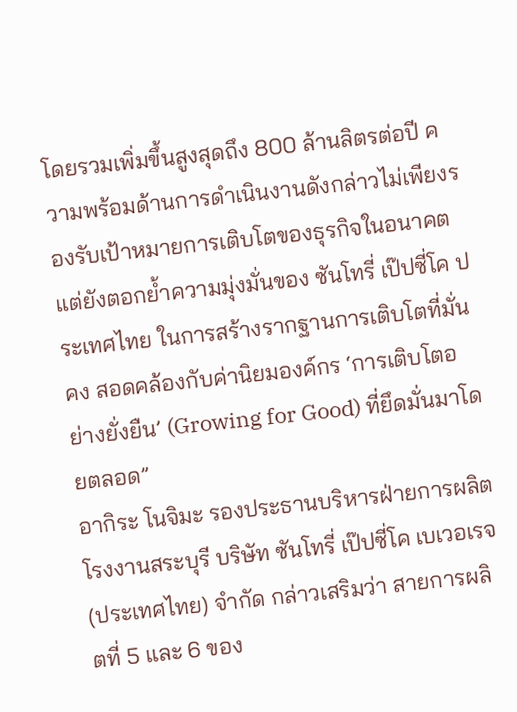โดยรวมเพิ่มขึ้นสูงสุดถึง 800 ล้านลิตรต่อปี ความพร้อมด้านการดำเนินงานดังกล่าวไม่เพียงรองรับเป้าหมายการเติบโตของธุรกิจในอนาคต แต่ยังตอกย้ำความมุ่งมั่นของ ซันโทรี่ เป๊ปซี่โค ประเทศไทย ในการสร้างรากฐานการเติบโตที่มั่นคง สอดคล้องกับค่านิยมองค์กร ‘การเติบโตอย่างยั่งยืน’ (Growing for Good) ที่ยึดมั่นมาโดยตลอด”
อากิระ โนจิมะ รองประธานบริหารฝ่ายการผลิต โรงงานสระบุรี บริษัท ซันโทรี่ เป๊ปซี่โค เบเวอเรจ (ประเทศไทย) จำกัด กล่าวเสริมว่า สายการผลิตที่ 5 และ 6 ของ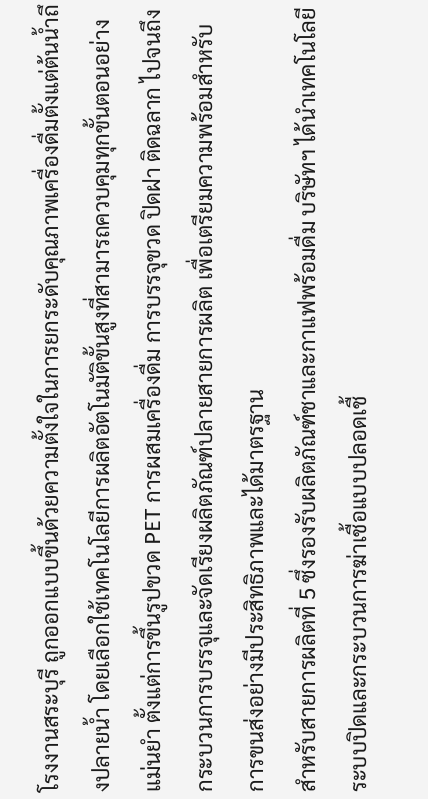โรงงานสระบุรี ถูกออกแบบขึ้นด้วยความตั้งใจในการยกระดับคุณภาพเครื่องดื่มตั้งแต่ต้นน้ำถึงปลายน้ำ โดยเลือกใช้เทคโนโลยีการผลิตอัตโนมัติขั้นสูงที่สามารถควบคุมทุกขั้นตอนอย่างแม่นยำ ตั้งแต่การขึ้นรูปขวด PET การผสมเครื่องดื่ม การบรรจุขวด ปิดฝา ติดฉลาก ไปจนถึงกระบวนการบรรจุและจัดเรียงผลิตภัณฑ์ปลายสายการผลิต เพื่อเตรียมความพร้อมสำหรับการขนส่งอย่างมีประสิทธิภาพและได้มาตรฐาน
สำหรับสายการผลิตที่ 5 ซึ่งรองรับผลิตภัณฑ์ชาและกาแฟพร้อมดื่ม บริษัทฯ ได้นำเทคโนโลยีระบบปิดและกระบวนการฆ่าเชื้อแบบปลอดเชื้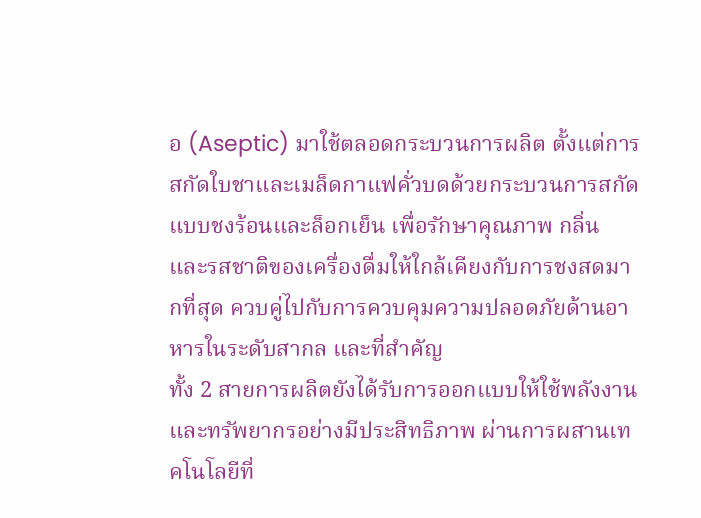อ (Aseptic) มาใช้ตลอดกระบวนการผลิต ตั้งแต่การสกัดใบชาและเมล็ดกาแฟคั่วบดด้วยกระบวนการสกัดแบบชงร้อนและล็อกเย็น เพื่อรักษาคุณภาพ กลิ่น และรสชาติของเครื่องดื่มให้ใกล้เคียงกับการชงสดมากที่สุด ควบคู่ไปกับการควบคุมความปลอดภัยด้านอาหารในระดับสากล และที่สำคัญ
ทั้ง 2 สายการผลิตยังได้รับการออกแบบให้ใช้พลังงานและทรัพยากรอย่างมีประสิทธิภาพ ผ่านการผสานเทคโนโลยีที่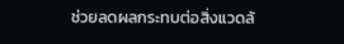ช่วยลดผลกระทบต่อสิ่งแวดล้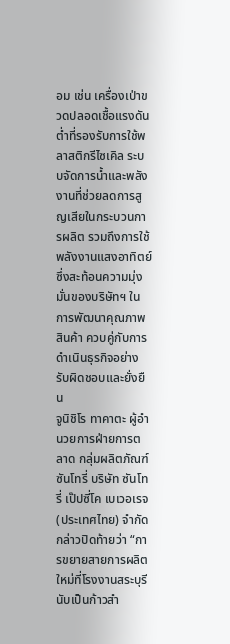อม เช่น เครื่องเป่าขวดปลอดเชื้อแรงดันต่ำที่รองรับการใช้พลาสติกรีไซเคิล ระบบจัดการน้ำและพลังงานที่ช่วยลดการสูญเสียในกระบวนการผลิต รวมถึงการใช้พลังงานแสงอาทิตย์ ซึ่งสะท้อนความมุ่งมั่นของบริษัทฯ ในการพัฒนาคุณภาพสินค้า ควบคู่กับการดำเนินธุรกิจอย่างรับผิดชอบและยั่งยืน
จูนิชิโร ทาคาตะ ผู้อำนวยการฝ่ายการตลาด กลุ่มผลิตภัณฑ์ซันโทรี่ บริษัท ซันโทรี่ เป๊ปซี่โค เบเวอเรจ (ประเทศไทย) จำกัด กล่าวปิดท้ายว่า “การขยายสายการผลิตใหม่ที่โรงงานสระบุรีนับเป็นก้าวสำ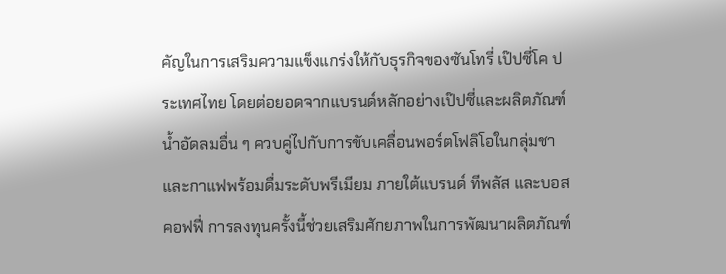คัญในการเสริมความแข็งแกร่งให้กับธุรกิจของซันโทรี่ เป๊ปซี่โค ประเทศไทย โดยต่อยอดจากแบรนด์หลักอย่างเป๊ปซี่และผลิตภัณฑ์น้ำอัดลมอื่น ๆ ควบคู่ไปกับการขับเคลื่อนพอร์ตโฟลิโอในกลุ่มชาและกาแฟพร้อมดื่มระดับพรีเมียม ภายใต้แบรนด์ ทีพลัส และบอส คอฟฟี่ การลงทุนครั้งนี้ช่วยเสริมศักยภาพในการพัฒนาผลิตภัณฑ์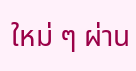ใหม่ ๆ ผ่าน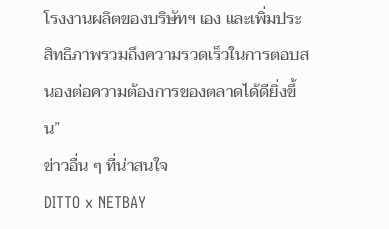โรงงานผลิตของบริษัทฯ เอง และเพิ่มประสิทธิภาพรวมถึงความรวดเร็วในการตอบสนองต่อความต้องการของตลาดได้ดียิ่งขึ้น”
ข่าวอื่น ๆ ที่น่าสนใจ
DITTO x NETBAY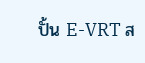ปั้น E-VRT ส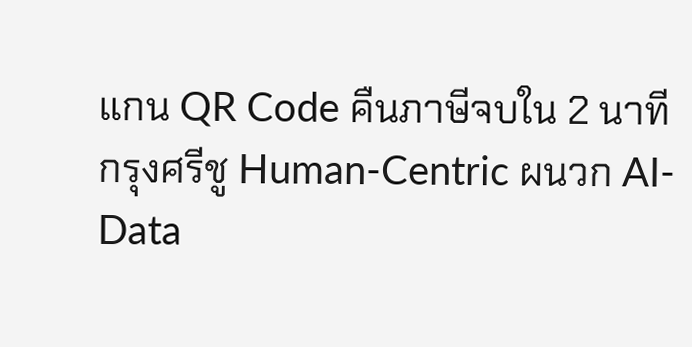แกน QR Code คืนภาษีจบใน 2 นาที
กรุงศรีชู Human-Centric ผนวก AI-Data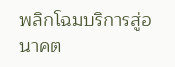พลิกโฉมบริการสู่อนาคต